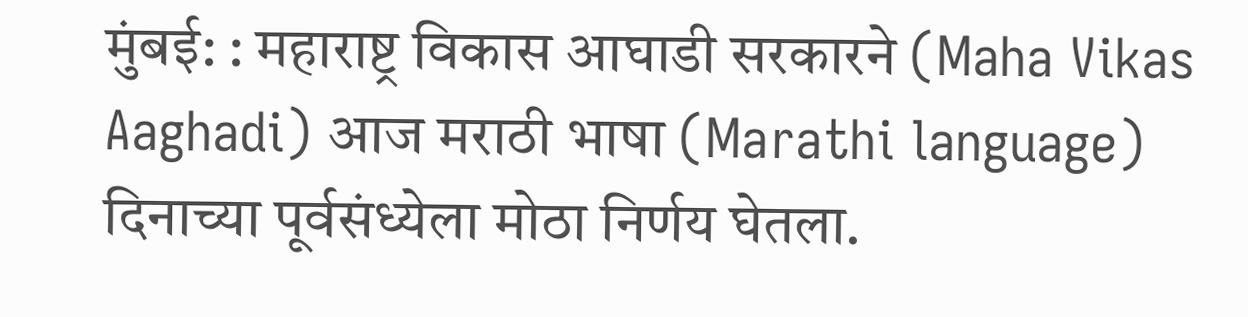मुंबई: : महाराष्ट्र विकास आघाडी सरकारने (Maha Vikas Aaghadi) आज मराठी भाषा (Marathi language) दिनाच्या पूर्वसंध्येला मोठा निर्णय घेतला.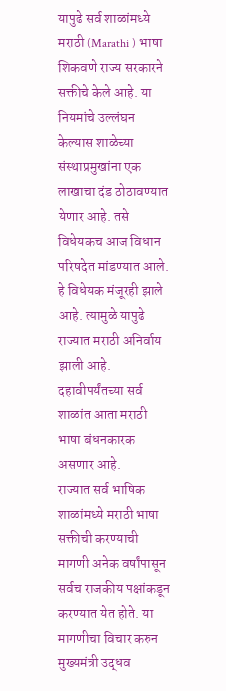यापुढे सर्व शाळांमध्ये मराठी (Marathi ) भाषा शिकवणे राज्य सरकारने सक्तीचे केले आहे. या नियमांचे उल्लंघन केल्यास शाळेच्या संस्थाप्रमुखांना एक लाखाचा दंड ठोठावण्यात येणार आहे. तसे विधेयकच आज विधान परिषदेत मांडण्यात आले. हे विधेयक मंजूरही झाले आहे. त्यामुळे यापुढे राज्यात मराठी अनिर्वाय झाली आहे. दहावीपर्यंतच्या सर्व शाळांत आता मराठी भाषा बंधनकारक असणार आहे.
राज्यात सर्व भाषिक शाळांमध्ये मराठी भाषा सक्तीची करण्याची मागणी अनेक वर्षांपासून सर्वच राजकीय पक्षांकडून करण्यात येत होते. या मागणीचा विचार करुन मुख्यमंत्री उद्धव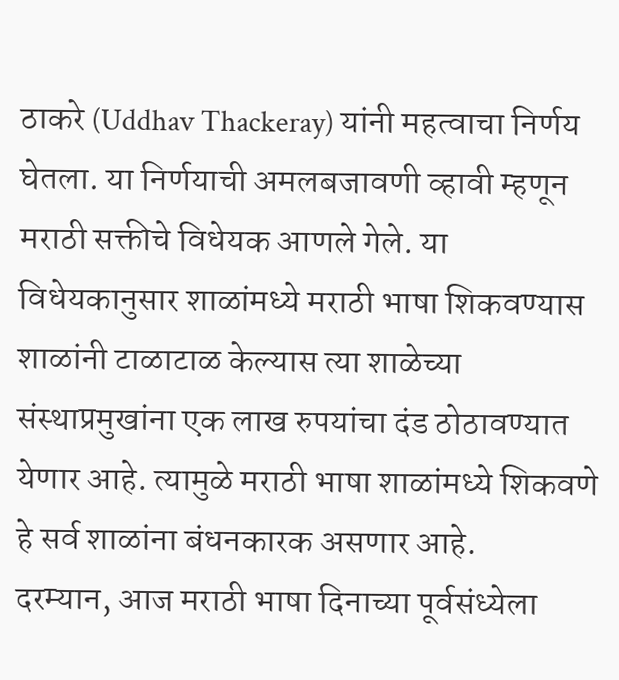ठाकरे (Uddhav Thackeray) यांनी महत्वाचा निर्णय घेतला. या निर्णयाची अमलबजावणी व्हावी म्हणून मराठी सक्तीचे विधेयक आणले गेले. या विधेयकानुसार शाळांमध्ये मराठी भाषा शिकवण्यास शाळांनी टाळाटाळ केल्यास त्या शाळेच्या संस्थाप्रमुखांना एक लाख रुपयांचा दंड ठोठावण्यात येणार आहे. त्यामुळे मराठी भाषा शाळांमध्ये शिकवणे हे सर्व शाळांना बंधनकारक असणार आहे.
दरम्यान, आज मराठी भाषा दिनाच्या पूर्वसंध्येला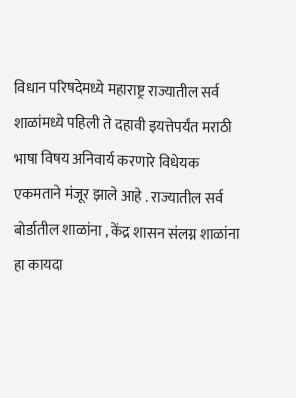विधान परिषदेमध्ये महाराष्ट्र राज्यातील सर्व शाळांमध्ये पहिली ते दहावी इयत्तेपर्यंत मराठी भाषा विषय अनिवार्य करणारे विधेयक एकमताने मंजूर झाले आहे . राज्यातील सर्व बोर्डातील शाळांना , केंद्र शासन संलग्न शाळांना हा कायदा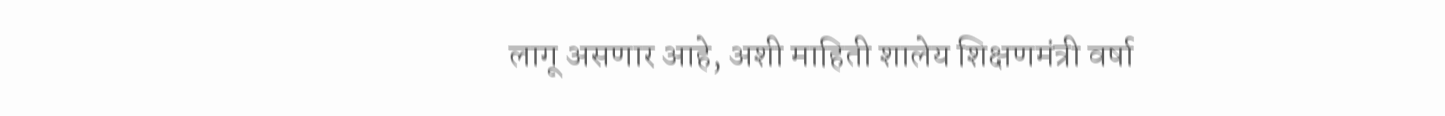लागू असणार आहे, अशी माहिती शालेय शिक्षणमंत्री वर्षा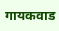गायकवाड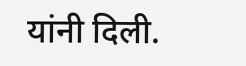यांनी दिली.